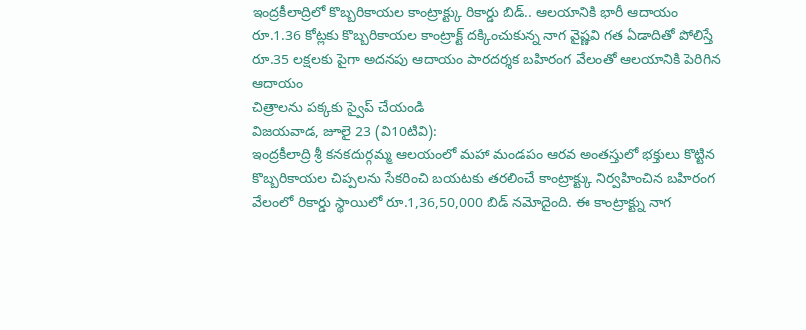ఇంద్రకీలాద్రిలో కొబ్బరికాయల కాంట్రాక్ట్కు రికార్డు బిడ్.. ఆలయానికి భారీ ఆదాయం
రూ.1.36 కోట్లకు కొబ్బరికాయల కాంట్రాక్ట్ దక్కించుకున్న నాగ వైష్ణవి గత ఏడాదితో పోలిస్తే రూ.35 లక్షలకు పైగా అదనపు ఆదాయం పారదర్శక బహిరంగ వేలంతో ఆలయానికి పెరిగిన ఆదాయం
చిత్రాలను పక్కకు స్వైప్ చేయండి
విజయవాడ, జూలై 23 (వి10టివి):
ఇంద్రకీలాద్రి శ్రీ కనకదుర్గమ్మ ఆలయంలో మహా మండపం ఆరవ అంతస్తులో భక్తులు కొట్టిన కొబ్బరికాయల చిప్పలను సేకరించి బయటకు తరలించే కాంట్రాక్ట్కు నిర్వహించిన బహిరంగ వేలంలో రికార్డు స్థాయిలో రూ.1,36,50,000 బిడ్ నమోదైంది. ఈ కాంట్రాక్ట్ను నాగ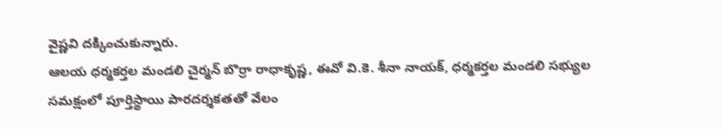వైష్ణవి దక్కించుకున్నారు.
ఆలయ ధర్మకర్తల మండలి చైర్మన్ బొర్రా రాధాకృష్ణ, ఈవో వి.కె. శీనా నాయక్, ధర్మకర్తల మండలి సభ్యుల సమక్షంలో పూర్తిస్థాయి పారదర్శకతతో వేలం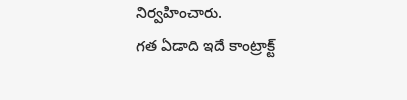నిర్వహించారు.
గత ఏడాది ఇదే కాంట్రాక్ట్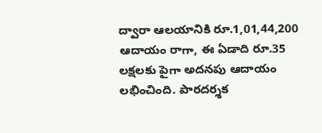ద్వారా ఆలయానికి రూ.1,01,44,200 ఆదాయం రాగా, ఈ ఏడాది రూ.35 లక్షలకు పైగా అదనపు ఆదాయం లభించింది. పారదర్శక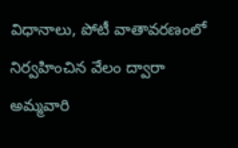విధానాలు, పోటీ వాతావరణంలో నిర్వహించిన వేలం ద్వారా అమ్మవారి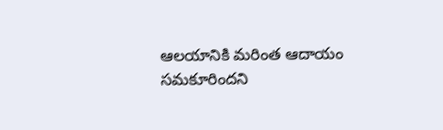ఆలయానికి మరింత ఆదాయం సమకూరిందని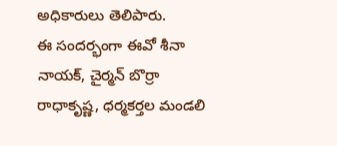అధికారులు తెలిపారు.
ఈ సందర్భంగా ఈవో శీనా నాయక్, చైర్మన్ బొర్రా రాధాకృష్ణ, ధర్మకర్తల మండలి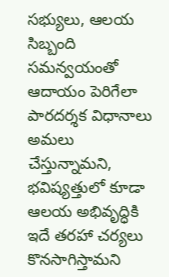సభ్యులు, ఆలయ సిబ్బంది సమన్వయంతో ఆదాయం పెరిగేలా పారదర్శక విధానాలు అమలు చేస్తున్నామని, భవిష్యత్తులో కూడా ఆలయ అభివృద్ధికి ఇదే తరహా చర్యలు కొనసాగిస్తామని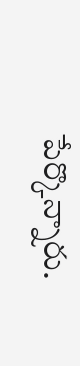పేర్కొన్నారు.